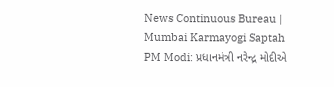News Continuous Bureau | Mumbai Karmayogi Saptah PM Modi: પ્રધાનમંત્રી નરેન્દ્ર મોદીએ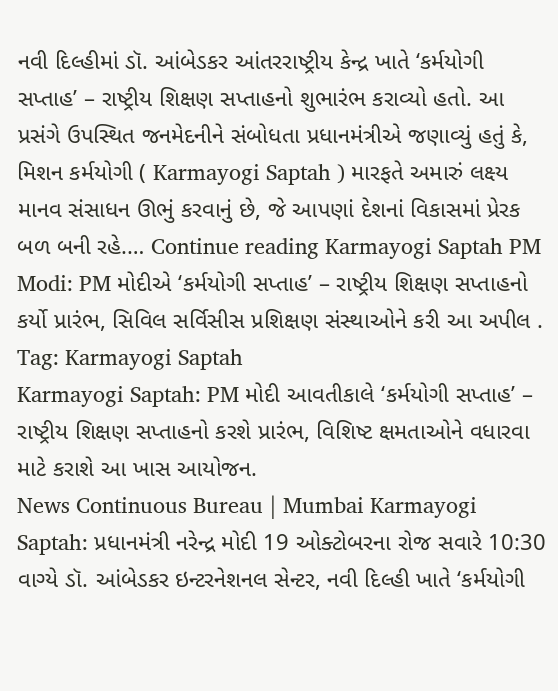નવી દિલ્હીમાં ડૉ. આંબેડકર આંતરરાષ્ટ્રીય કેન્દ્ર ખાતે ‘કર્મયોગી સપ્તાહ’ – રાષ્ટ્રીય શિક્ષણ સપ્તાહનો શુભારંભ કરાવ્યો હતો. આ પ્રસંગે ઉપસ્થિત જનમેદનીને સંબોધતા પ્રધાનમંત્રીએ જણાવ્યું હતું કે, મિશન કર્મયોગી ( Karmayogi Saptah ) મારફતે અમારું લક્ષ્ય માનવ સંસાધન ઊભું કરવાનું છે, જે આપણાં દેશનાં વિકાસમાં પ્રેરક બળ બની રહે.… Continue reading Karmayogi Saptah PM Modi: PM મોદીએ ‘કર્મયોગી સપ્તાહ’ – રાષ્ટ્રીય શિક્ષણ સપ્તાહનો કર્યો પ્રારંભ, સિવિલ સર્વિસીસ પ્રશિક્ષણ સંસ્થાઓને કરી આ અપીલ .
Tag: Karmayogi Saptah
Karmayogi Saptah: PM મોદી આવતીકાલે ‘કર્મયોગી સપ્તાહ’ – રાષ્ટ્રીય શિક્ષણ સપ્તાહનો કરશે પ્રારંભ, વિશિષ્ટ ક્ષમતાઓને વધારવા માટે કરાશે આ ખાસ આયોજન.
News Continuous Bureau | Mumbai Karmayogi Saptah: પ્રધાનમંત્રી નરેન્દ્ર મોદી 19 ઓક્ટોબરના રોજ સવારે 10:30 વાગ્યે ડૉ. આંબેડકર ઇન્ટરનેશનલ સેન્ટર, નવી દિલ્હી ખાતે ‘કર્મયોગી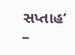સપ્તાહ’ –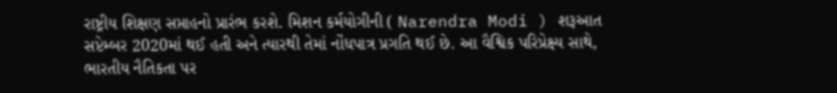રાષ્ટ્રીય શિક્ષણ સપ્તાહનો પ્રારંભ કરશે. મિશન કર્મયોગીની ( Narendra Modi ) શરૂઆત સપ્ટેમ્બર 2020માં થઈ હતી અને ત્યારથી તેમાં નોંધપાત્ર પ્રગતિ થઈ છે. આ વૈશ્વિક પરિપ્રેક્ષ્ય સાથે, ભારતીય નૈતિકતા પર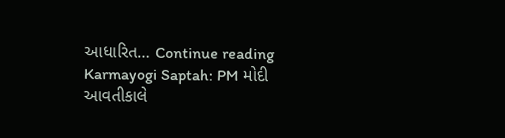આધારિત… Continue reading Karmayogi Saptah: PM મોદી આવતીકાલે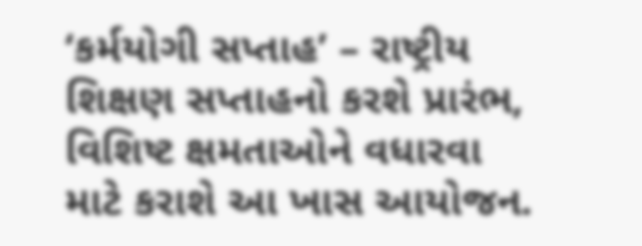‘કર્મયોગી સપ્તાહ’ – રાષ્ટ્રીય શિક્ષણ સપ્તાહનો કરશે પ્રારંભ, વિશિષ્ટ ક્ષમતાઓને વધારવા માટે કરાશે આ ખાસ આયોજન.